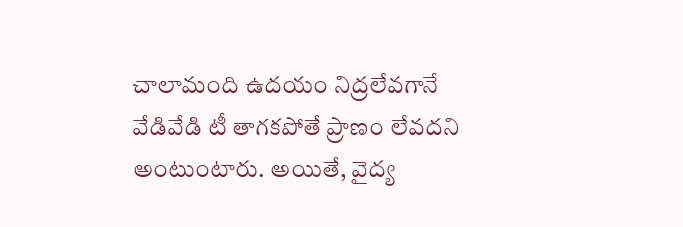చాలామంది ఉదయం నిద్రలేవగానే వేడివేడి టీ తాగకపోతే ప్రాణం లేవదని అంటుంటారు. అయితే, వైద్య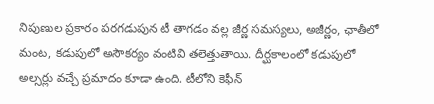నిపుణుల ప్రకారం పరగడుపున టీ తాగడం వల్ల జీర్ణ సమస్యలు, అజీర్ణం, ఛాతీలో మంట, కడుపులో అసౌకర్యం వంటివి తలెత్తుతాయి. దీర్ఘకాలంలో కడుపులో అల్సర్లు వచ్చే ప్రమాదం కూడా ఉంది. టీలోని కెఫీన్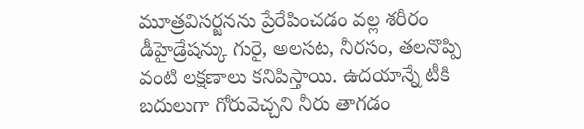మూత్రవిసర్జనను ప్రేరేపించడం వల్ల శరీరం డీహైడ్రేషన్కు గురై, అలసట, నీరసం, తలనొప్పి వంటి లక్షణాలు కనిపిస్తాయి. ఉదయాన్నే టీకి బదులుగా గోరువెచ్చని నీరు తాగడం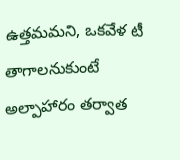ఉత్తమమని, ఒకవేళ టీ తాగాలనుకుంటే అల్పాహారం తర్వాత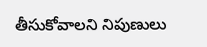తీసుకోవాలని నిపుణులు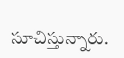సూచిస్తున్నారు.